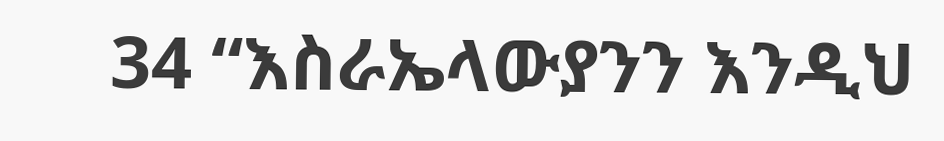34 “እስራኤላውያንን እንዲህ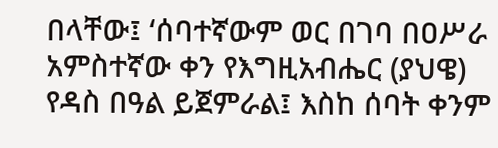በላቸው፤ ‘ሰባተኛውም ወር በገባ በዐሥራ አምስተኛው ቀን የእግዚአብሔር (ያህዌ) የዳስ በዓል ይጀምራል፤ እስከ ሰባት ቀንም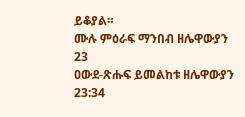ይቆያል።
ሙሉ ምዕራፍ ማንበብ ዘሌዋውያን 23
ዐውደ-ጽሑፍ ይመልከቱ ዘሌዋውያን 23:34